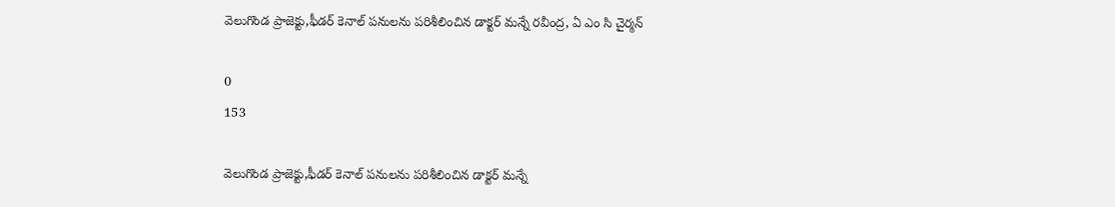వెలుగొండ ప్రాజెక్టు,ఫీడర్ కెనాల్ పనులను పరిశీలించిన డాక్టర్ మన్నే రవీంద్ర, ఏ ఎం సి చైర్మన్

0
153

వెలుగొండ ప్రాజెక్టు,ఫీడర్ కెనాల్ పనులను పరిశీలించిన డాక్టర్ మన్నే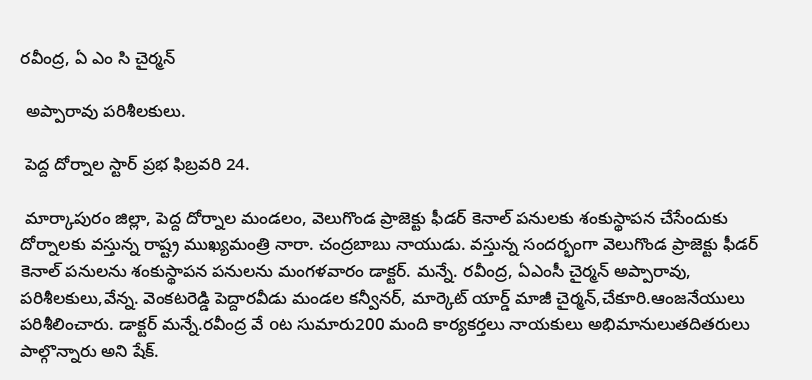రవీంద్ర, ఏ ఎం సి చైర్మన్

 అప్పారావు పరిశీలకులు.

 పెద్ద దోర్నాల స్టార్ ప్రభ ఫిబ్రవరి 24.

 మార్కాపురం జిల్లా, పెద్ద దోర్నాల మండలం, వెలుగొండ ప్రాజెక్టు ఫీడర్ కెనాల్ పనులకు శంకుస్థాపన చేసేందుకు దోర్నాలకు వస్తున్న రాష్ట్ర ముఖ్యమంత్రి నారా. చంద్రబాబు నాయుడు. వస్తున్న సందర్భంగా వెలుగొండ ప్రాజెక్టు ఫీడర్ కెనాల్ పనులను శంకుస్థాపన పనులను మంగళవారం డాక్టర్. మన్నే. రవీంద్ర, ఏఎంసీ చైర్మన్ అప్పారావు, పరిశీలకులు,వేన్న. వెంకటరెడ్డి పెద్దారవీడు మండల కన్వీనర్, మార్కెట్ యార్డ్ మాజీ చైర్మన్,చేకూరి.ఆంజనేయులు పరిశీలించారు. డాక్టర్ మన్నే.రవీంద్ర వే oట సుమారు200 మంది కార్యకర్తలు నాయకులు అభిమానులుతదితరులు పాల్గొన్నారు అని షేక్.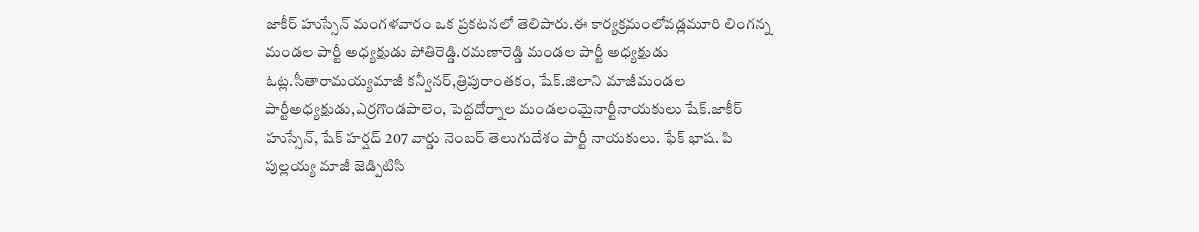జాకీర్ హుస్సేన్ మంగళవారం ఒక ప్రకటనలో తెలిపారు.ఈ కార్యక్రమంలోవడ్లమూరి లింగన్న మండల పార్టీ అధ్యక్షుడు పోతిరెడ్డి.రమణారెడ్డి మండల పార్టీ అధ్యక్షుడు ఓట్ల.సీతారామయ్యమాజీ కన్వీనర్,త్రిపురాంతకం, షేక్.జిలాని మాజీమండల పార్టీఅధ్యక్షుడు,ఎర్రగొండపాలెం, పెద్దదోర్నాల మండలంమైనార్టీనాయకులు షేక్.జాకీర్ హుస్సేన్, షేక్ హర్షద్ 207 వార్డు నెంబర్ తెలుగుదేశం పార్టీ నాయకులు. ఫేక్ భాష. పి పుల్లయ్య మాజీ జెడ్పిటిసి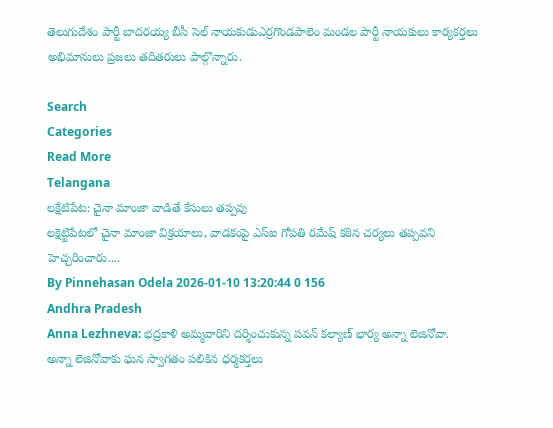తెలుగుదేశం పార్టీ బాదరయ్య బీసీ సెల్ నాయకుడుఎర్రగొండపాలెం మండల పార్టీ నాయకులు కార్యకర్తలు అభిమానులు ప్రజలు తదితరులు పాల్గొన్నారు.

Search
Categories
Read More
Telangana
లక్షేటిపేట: చైనా మాంజా వాడితే కేసులు తప్పవు
లక్షెట్టిపేటలో చైనా మాంజా విక్రయాలు, వాడకంపై ఎస్ఐ గోపతి రమేష్ కఠిన చర్యలు తప్పవని హెచ్చరించారు....
By Pinnehasan Odela 2026-01-10 13:20:44 0 156
Andhra Pradesh
Anna Lezhneva: భద్రకాళి అమ్మవారిని దర్శించుకున్న పవన్ కల్యాణ్ భార్య అన్నా లెజినోవా.
అన్నా లెజినోవాకు ఘన స్వాగతం పలికిన ధర్మకర్తలు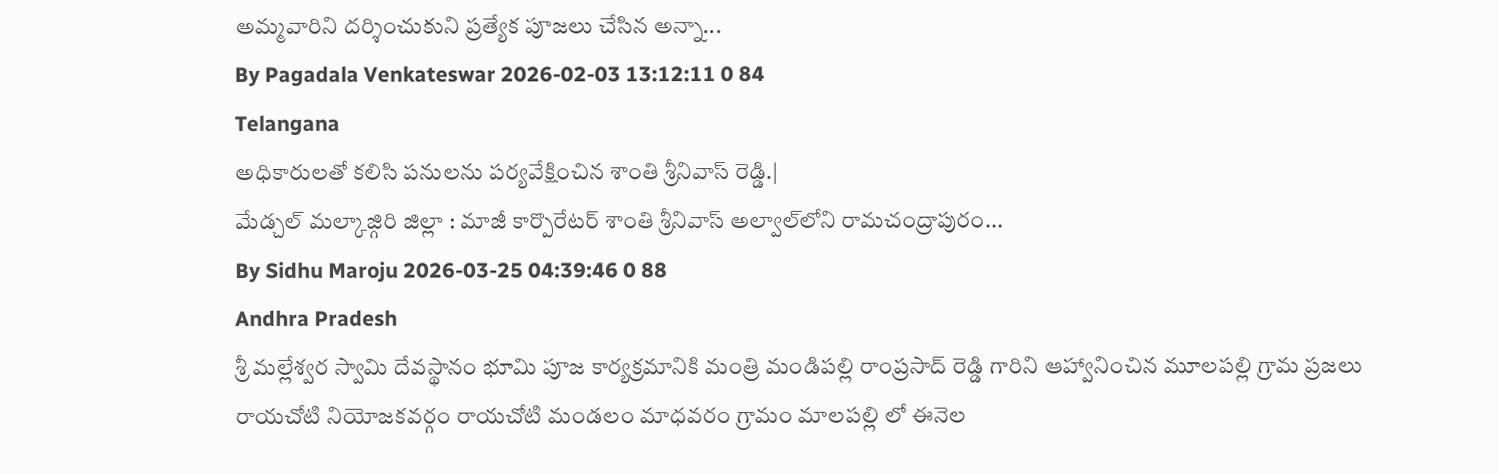అమ్మవారిని దర్శించుకుని ప్రత్యేక పూజలు చేసిన అన్నా...
By Pagadala Venkateswar 2026-02-03 13:12:11 0 84
Telangana
అధికారులతో కలిసి పనులను పర్యవేక్షించిన శాంతి శ్రీనివాస్ రెడ్డి.|
మేడ్చల్ మల్కాజ్గిరి జిల్లా : మాజీ కార్పొరేటర్ శాంతి శ్రీనివాస్ అల్వాల్‌లోని రామచంద్రాపురం...
By Sidhu Maroju 2026-03-25 04:39:46 0 88
Andhra Pradesh
శ్రీ మల్లేశ్వర స్వామి దేవస్థానం భూమి పూజ కార్యక్రమానికి మంత్రి మండిపల్లి రాంప్రసాద్ రెడ్డి గారిని ఆహ్వానించిన మూలపల్లి గ్రామ ప్రజలు
రాయచోటి నియోజకవర్గం రాయచోటి మండలం మాధవరం గ్రామం మాలపల్లి లో ఈనెల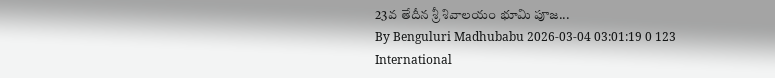23వ తేదీన శ్రీ శివాలయం భూమి పూజ...
By Benguluri Madhubabu 2026-03-04 03:01:19 0 123
International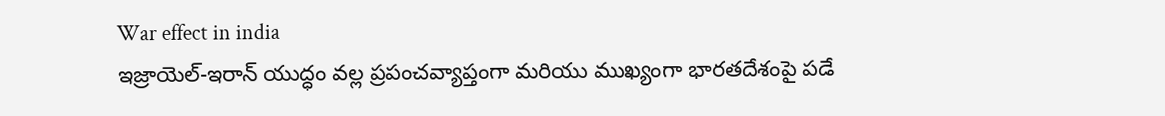War effect in india
ఇజ్రాయెల్-ఇరాన్ యుద్ధం వల్ల ప్రపంచవ్యాప్తంగా మరియు ముఖ్యంగా భారతదేశంపై పడే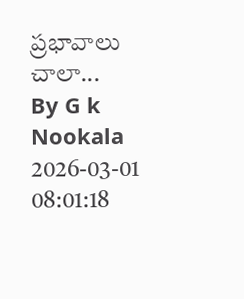ప్రభావాలు చాలా...
By G k Nookala 2026-03-01 08:01:18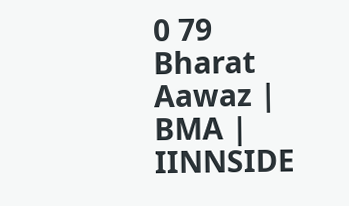0 79
Bharat Aawaz | BMA | IINNSIDE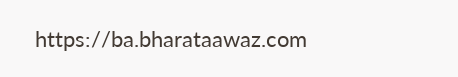https://ba.bharataawaz.com